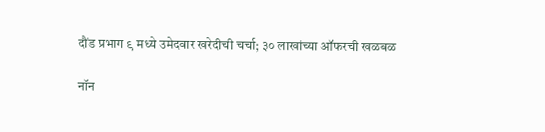दौंड प्रभाग ९ मध्ये उमेदवार खरेदीची चर्चा; ३० लाखांच्या ऑफरची खळबळ

नॉन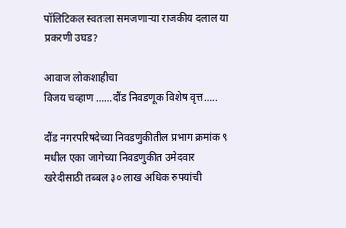पॉलिटिकल स्वतःला समजणाऱ्या राजकीय दलाल या प्रकरणी उघड?

आवाज लोकशाहीचा
विजय चव्हाण ……दौंड निवडणूक विशेष वृत्त…..

दौंड नगरपरिषदेच्या निवडणुकीतील प्रभाग क्रमांक ९ मधील एका जागेच्या निवडणुकीत उमेदवार खरेदीसाठी तब्बल ३० लाख अधिक रुपयांची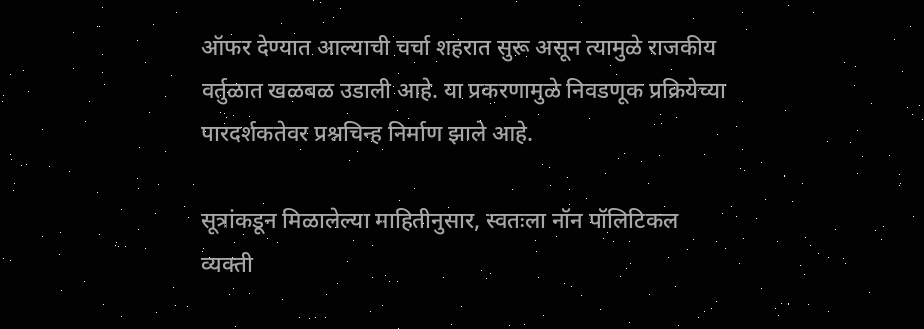ऑफर देण्यात आल्याची चर्चा शहरात सुरू असून त्यामुळे राजकीय वर्तुळात खळबळ उडाली आहे. या प्रकरणामुळे निवडणूक प्रक्रियेच्या पारदर्शकतेवर प्रश्नचिन्ह निर्माण झाले आहे.

सूत्रांकडून मिळालेल्या माहितीनुसार, स्वतःला नॉन पॉलिटिकल व्यक्ती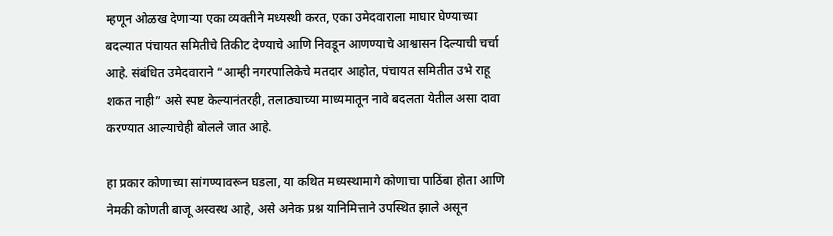म्हणून ओळख देणाऱ्या एका व्यक्तीने मध्यस्थी करत, एका उमेदवाराला माघार घेण्याच्या बदल्यात पंचायत समितीचे तिकीट देण्याचे आणि निवडून आणण्याचे आश्वासन दिल्याची चर्चा आहे. संबंधित उमेदवाराने “आम्ही नगरपालिकेचे मतदार आहोत, पंचायत समितीत उभे राहू शकत नाही” असे स्पष्ट केल्यानंतरही, तलाठ्याच्या माध्यमातून नावे बदलता येतील असा दावा करण्यात आल्याचेही बोलले जात आहे.

हा प्रकार कोणाच्या सांगण्यावरून घडला, या कथित मध्यस्थामागे कोणाचा पाठिंबा होता आणि नेमकी कोणती बाजू अस्वस्थ आहे, असे अनेक प्रश्न यानिमित्ताने उपस्थित झाले असून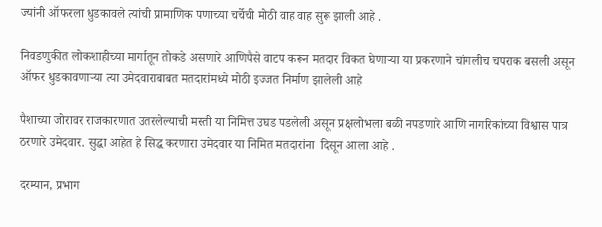ज्यांनी ऑफरला धुडकावले त्यांची प्रामाणिक पणाच्या चर्चेची मोठी वाह वाह सुरू झाली आहे .

निवडणुकीत लोकशाहीच्या मार्गातून तोकडे असणारे आणिपैसे वाटप करून मतदार विकत घेणाऱ्या या प्रकरणाने चांगलीच चपराक बसली असून  ऑफर धुडकावणाऱ्या त्या उमेदवाराबाबत मतदारांमध्ये मोठी इज्जत निर्माण झालेली आहे

पैशाच्या जोरावर राजकारणात उतरलेल्याची मस्ती या निमित्त उघड पडलेली असून प्रक्षलोभला बळी नपडणारे आणि नागरिकांच्या विश्वास पात्र ठरणारे उमेदवार. सुद्धा आहेत हे सिद्ध करणारा उमेदवार या निमित मतदारांना  दिसून आला आहे .

दरम्यान, प्रभाग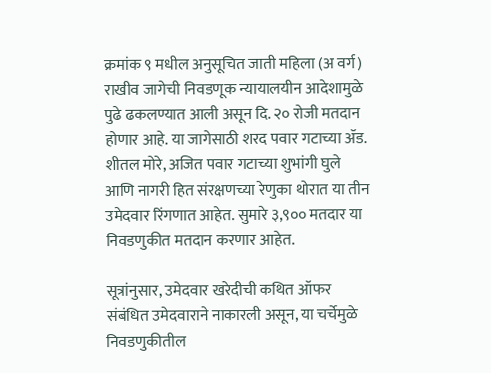क्रमांक ९ मधील अनुसूचित जाती महिला (अ वर्ग) राखीव जागेची निवडणूक न्यायालयीन आदेशामुळे पुढे ढकलण्यात आली असून दि. २० रोजी मतदान होणार आहे. या जागेसाठी शरद पवार गटाच्या ॲड. शीतल मोरे, अजित पवार गटाच्या शुभांगी घुले आणि नागरी हित संरक्षणच्या रेणुका थोरात या तीन उमेदवार रिंगणात आहेत. सुमारे ३,९०० मतदार या निवडणुकीत मतदान करणार आहेत.

सूत्रांनुसार, उमेदवार खरेदीची कथित ऑफर संबंधित उमेदवाराने नाकारली असून, या चर्चेमुळे निवडणुकीतील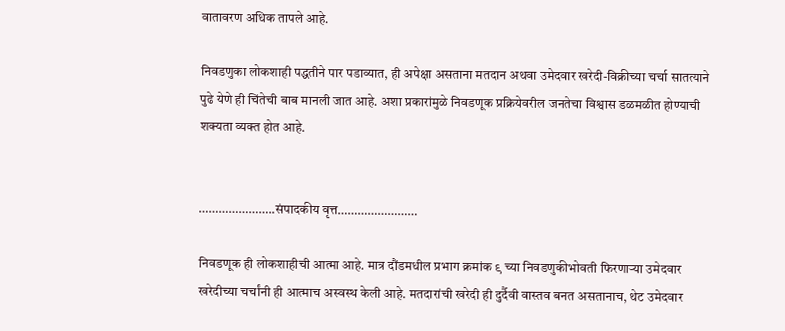वातावरण अधिक तापले आहे.

निवडणुका लोकशाही पद्धतीने पार पडाव्यात, ही अपेक्षा असताना मतदान अथवा उमेदवार खरेदी-विक्रीच्या चर्चा सातत्याने पुढे येणे ही चिंतेची बाब मानली जात आहे. अशा प्रकारांमुळे निवडणूक प्रक्रियेवरील जनतेचा विश्वास डळमळीत होण्याची शक्यता व्यक्त होत आहे.


…………………..संपादकीय वृत्त……………………

निवडणूक ही लोकशाहीची आत्मा आहे. मात्र दौंडमधील प्रभाग क्रमांक ९ च्या निवडणुकीभोवती फिरणाऱ्या उमेदवार खरेदीच्या चर्चांनी ही आत्माच अस्वस्थ केली आहे. मतदारांची खरेदी ही दुर्दैवी वास्तव बनत असतानाच, थेट उमेदवार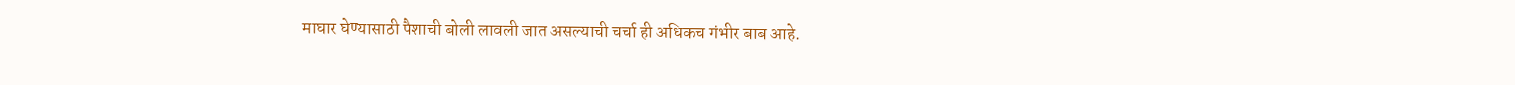माघार घेण्यासाठी पैशाची बोली लावली जात असल्याची चर्चा ही अधिकच गंभीर बाब आहे.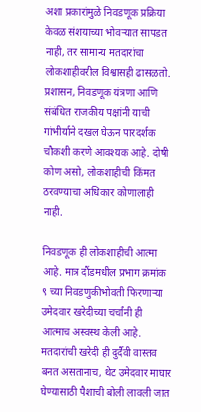अशा प्रकारांमुळे निवडणूक प्रक्रिया केवळ संशयाच्या भोवऱ्यात सापडत नाही, तर सामान्य मतदारांचा लोकशाहीवरील विश्वासही ढासळतो. प्रशासन, निवडणूक यंत्रणा आणि संबंधित राजकीय पक्षांनी याची गांभीर्याने दखल घेऊन पारदर्शक चौकशी करणे आवश्यक आहे. दोषी कोण असो, लोकशाहीची किंमत ठरवण्याचा अधिकार कोणालाही नाही.

निवडणूक ही लोकशाहीची आत्मा आहे. मात्र दौंडमधील प्रभाग क्रमांक ९ च्या निवडणुकीभोवती फिरणाऱ्या उमेदवार खरेदीच्या चर्चांनी ही आत्माच अस्वस्थ केली आहे. मतदारांची खरेदी ही दुर्दैवी वास्तव बनत असतानाच, थेट उमेदवार माघार घेण्यासाठी पैशाची बोली लावली जात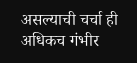असल्याची चर्चा ही अधिकच गंभीर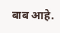बाब आहे.